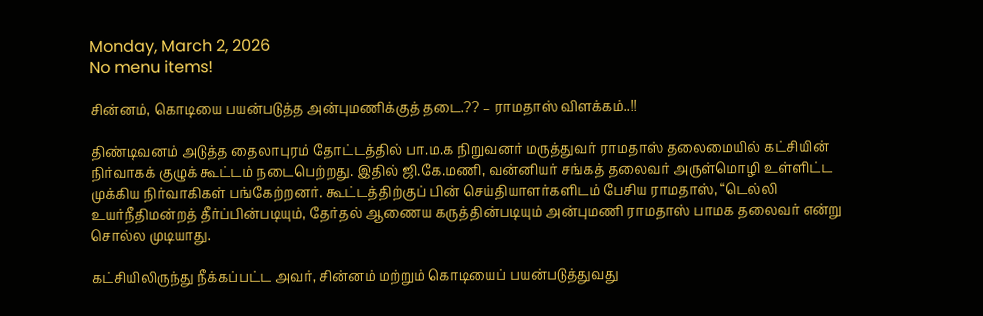Monday, March 2, 2026
No menu items!

சின்னம், கொடியை பயன்படுத்த அன்புமணிக்குத் தடை.?? – ராமதாஸ் விளக்கம்..!!

திண்டிவனம் அடுத்த தைலாபுரம் தோட்டத்தில் பா.ம.க நிறுவனர் மருத்துவர் ராமதாஸ் தலைமையில் கட்சியின் நிர்வாகக் குழுக் கூட்டம் நடைபெற்றது. இதில் ஜி.கே.மணி, வன்னியர் சங்கத் தலைவர் அருள்மொழி உள்ளிட்ட முக்கிய நிர்வாகிகள் பங்கேற்றனர். கூட்டத்திற்குப் பின் செய்தியாளர்களிடம் பேசிய ராமதாஸ், “டெல்லி உயர்நீதிமன்றத் தீர்ப்பின்படியும், தேர்தல் ஆணைய கருத்தின்படியும் அன்புமணி ராமதாஸ் பாமக தலைவர் என்று சொல்ல முடியாது.

கட்சியிலிருந்து நீக்கப்பட்ட அவர், சின்னம் மற்றும் கொடியைப் பயன்படுத்துவது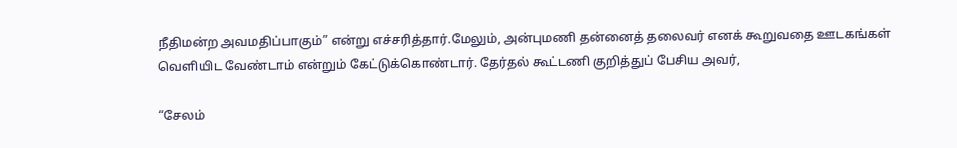நீதிமன்ற அவமதிப்பாகும்” என்று எச்சரித்தார்.மேலும், அன்புமணி தன்னைத் தலைவர் எனக் கூறுவதை ஊடகங்கள் வெளியிட வேண்டாம் என்றும் கேட்டுக்கொண்டார். தேர்தல் கூட்டணி குறித்துப் பேசிய அவர்,

“சேலம்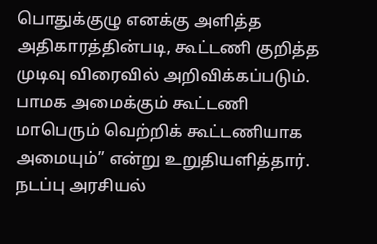பொதுக்குழு எனக்கு அளித்த அதிகாரத்தின்படி, கூட்டணி குறித்த முடிவு விரைவில் அறிவிக்கப்படும். பாமக அமைக்கும் கூட்டணி மாபெரும் வெற்றிக் கூட்டணியாக அமையும்” என்று உறுதியளித்தார். நடப்பு அரசியல்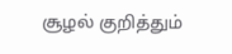சூழல் குறித்தும்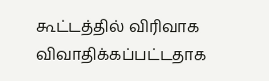கூட்டத்தில் விரிவாக விவாதிக்கப்பட்டதாக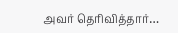அவர் தெரிவித்தார்…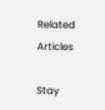Related Articles

Stay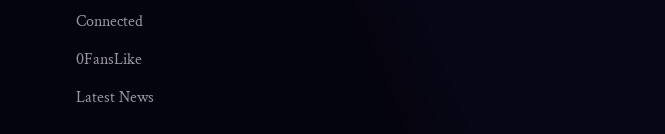Connected

0FansLike

Latest News